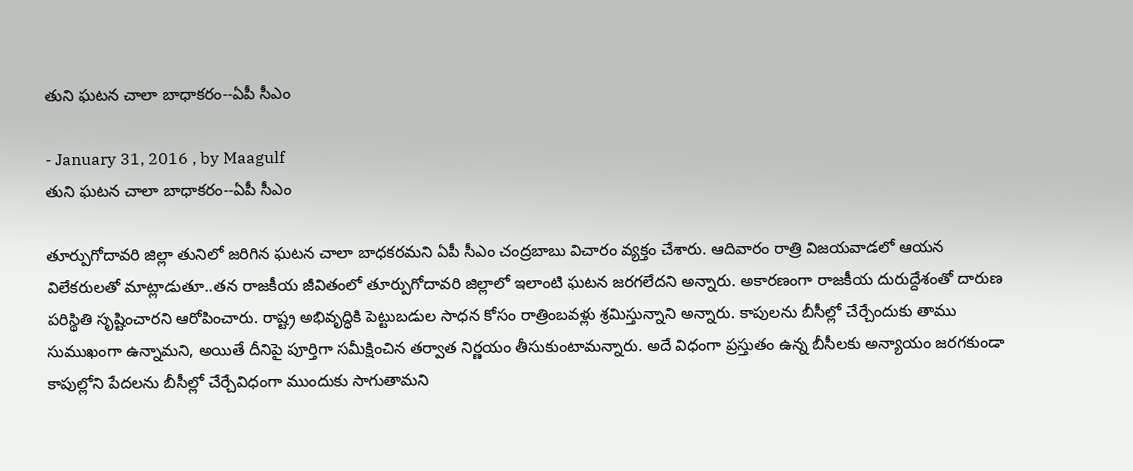తుని ఘటన చాలా బాధాకరం--ఏపీ సీఎం

- January 31, 2016 , by Maagulf
తుని ఘటన చాలా బాధాకరం--ఏపీ సీఎం

తూర్పుగోదావరి జిల్లా తునిలో జరిగిన ఘటన చాలా బాధకరమని ఏపీ సీఎం చంద్రబాబు విచారం వ్యక్తం చేశారు. ఆదివారం రాత్రి విజయవాడలో ఆయన విలేకరులతో మాట్లాడుతూ..తన రాజకీయ జీవితంలో తూర్పుగోదావరి జిల్లాలో ఇలాంటి ఘటన జరగలేదని అన్నారు. అకారణంగా రాజకీయ దురుద్దేశంతో దారుణ పరిస్థితి సృష్టించారని ఆరోపించారు. రాష్ట్ర అభివృద్ధికి పెట్టుబడుల సాధన కోసం రాత్రింబవళ్లు శ్రమిస్తున్నాని అన్నారు. కాపులను బీసీల్లో చేర్చేందుకు తాము సుముఖంగా ఉన్నామని, అయితే దీనిపై పూర్తిగా సమీక్షించిన తర్వాత నిర్ణయం తీసుకుంటామన్నారు. అదే విధంగా ప్రస్తుతం ఉన్న బీసీలకు అన్యాయం జరగకుండా కాపుల్లోని పేదలను బీసీల్లో చేర్చేవిధంగా ముందుకు సాగుతామని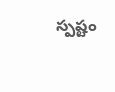స్పష్టం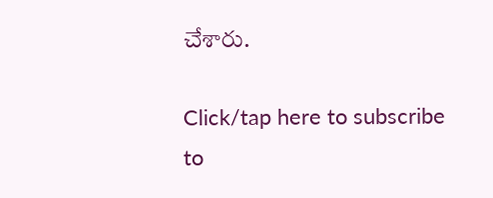చేశారు.

Click/tap here to subscribe to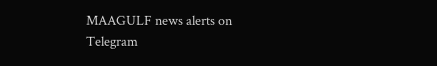MAAGULF news alerts on Telegram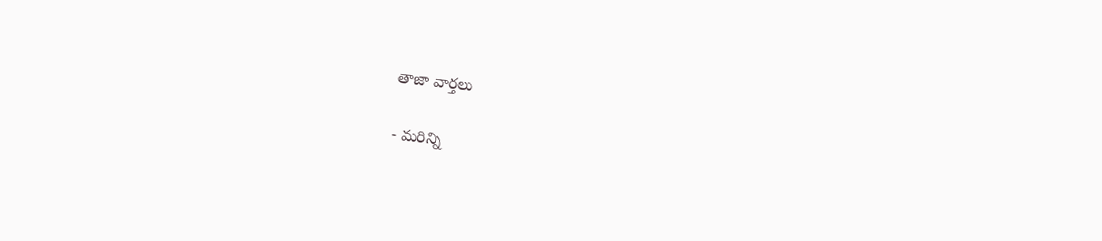తాజా వార్తలు

- మరిన్ని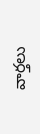వార్తలు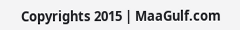Copyrights 2015 | MaaGulf.com